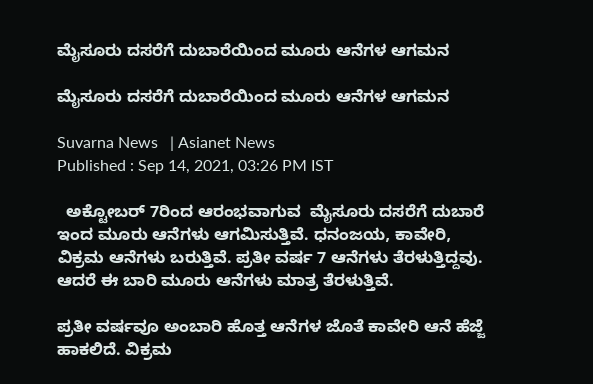ಮೈಸೂರು ದಸರೆಗೆ ದುಬಾರೆಯಿಂದ ಮೂರು ಆನೆಗಳ ಆಗಮನ

ಮೈಸೂರು ದಸರೆಗೆ ದುಬಾರೆಯಿಂದ ಮೂರು ಆನೆಗಳ ಆಗಮನ

Suvarna News   | Asianet News
Published : Sep 14, 2021, 03:26 PM IST

  ಅಕ್ಟೋಬರ್ 7ರಿಂದ ಆರಂಭವಾಗುವ  ಮೈಸೂರು ದಸರೆಗೆ ದುಬಾರೆ  ಇಂದ ಮೂರು ಆನೆಗಳು ಆಗಮಿಸುತ್ತಿವೆ. ಧನಂಜಯ, ಕಾವೇರಿ, ವಿಕ್ರಮ ಆನೆಗಳು ಬರುತ್ತಿವೆ. ಪ್ರತೀ ವರ್ಷ 7 ಆನೆಗಳು ತೆರಳುತ್ತಿದ್ದವು. ಆದರೆ ಈ ಬಾರಿ ಮೂರು ಆನೆಗಳು ಮಾತ್ರ ತೆರಳುತ್ತಿವೆ.

ಪ್ರತೀ ವರ್ಷವೂ ಅಂಬಾರಿ ಹೊತ್ತ ಆನೆಗಳ ಜೊತೆ ಕಾವೇರಿ ಆನೆ ಹೆಜ್ಜೆ ಹಾಕಲಿದೆ. ವಿಕ್ರಮ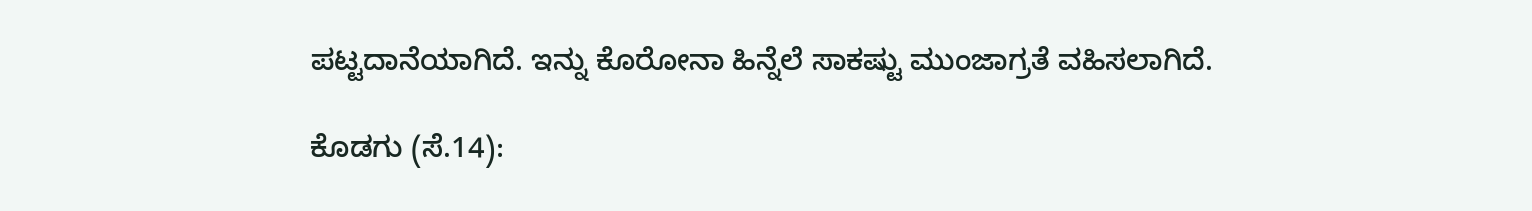ಪಟ್ಟದಾನೆಯಾಗಿದೆ. ಇನ್ನು ಕೊರೋನಾ ಹಿನ್ನೆಲೆ ಸಾಕಷ್ಟು ಮುಂಜಾಗ್ರತೆ ವಹಿಸಲಾಗಿದೆ.

ಕೊಡಗು (ಸೆ.14):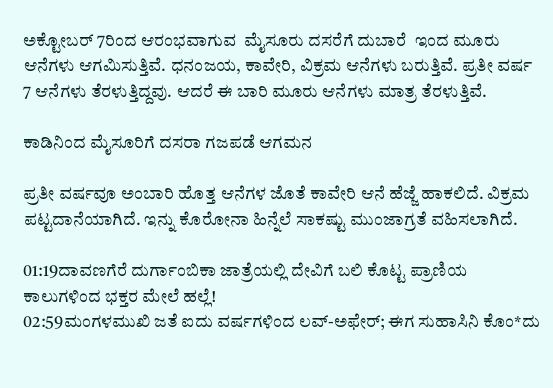ಅಕ್ಟೋಬರ್ 7ರಿಂದ ಆರಂಭವಾಗುವ  ಮೈಸೂರು ದಸರೆಗೆ ದುಬಾರೆ  ಇಂದ ಮೂರು ಆನೆಗಳು ಆಗಮಿಸುತ್ತಿವೆ. ಧನಂಜಯ, ಕಾವೇರಿ, ವಿಕ್ರಮ ಆನೆಗಳು ಬರುತ್ತಿವೆ. ಪ್ರತೀ ವರ್ಷ 7 ಆನೆಗಳು ತೆರಳುತ್ತಿದ್ದವು. ಆದರೆ ಈ ಬಾರಿ ಮೂರು ಆನೆಗಳು ಮಾತ್ರ ತೆರಳುತ್ತಿವೆ.

ಕಾಡಿನಿಂದ ಮೈಸೂರಿಗೆ ದಸರಾ ಗಜಪಡೆ ಆಗಮನ

ಪ್ರತೀ ವರ್ಷವೂ ಅಂಬಾರಿ ಹೊತ್ತ ಆನೆಗಳ ಜೊತೆ ಕಾವೇರಿ ಆನೆ ಹೆಜ್ಜೆ ಹಾಕಲಿದೆ. ವಿಕ್ರಮ ಪಟ್ಟದಾನೆಯಾಗಿದೆ. ಇನ್ನು ಕೊರೋನಾ ಹಿನ್ನೆಲೆ ಸಾಕಷ್ಟು ಮುಂಜಾಗ್ರತೆ ವಹಿಸಲಾಗಿದೆ.

01:19ದಾವಣಗೆರೆ ದುರ್ಗಾಂಬಿಕಾ ಜಾತ್ರೆಯಲ್ಲಿ ದೇವಿಗೆ ಬಲಿ ಕೊಟ್ಟ ಪ್ರಾಣಿಯ ಕಾಲುಗಳಿಂದ ಭಕ್ತರ ಮೇಲೆ ಹಲ್ಲೆ!
02:59ಮಂಗಳಮುಖಿ ಜತೆ ಐದು ವರ್ಷಗಳಿಂದ ಲವ್-ಅಫೇರ್; ಈಗ ಸುಹಾಸಿನಿ ಕೊಂ*ದು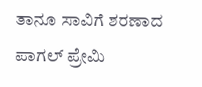ತಾನೂ ಸಾವಿಗೆ ಶರಣಾದ ಪಾಗಲ್ ಪ್ರೇಮಿ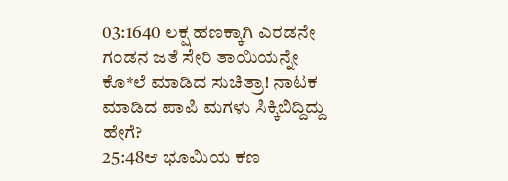03:1640 ಲಕ್ಷ ಹಣಕ್ಕಾಗಿ ಎರಡನೇ ಗಂಡನ ಜತೆ ಸೇರಿ ತಾಯಿಯನ್ನೇ ಕೊ*ಲೆ ಮಾಡಿದ ಸುಚಿತ್ರಾ! ನಾಟಕ ಮಾಡಿದ ಪಾಪಿ ಮಗಳು ಸಿಕ್ಕಿಬಿದ್ದಿದ್ದು ಹೇಗೆ?
25:48ಆ ಭೂಮಿಯ ಕಣ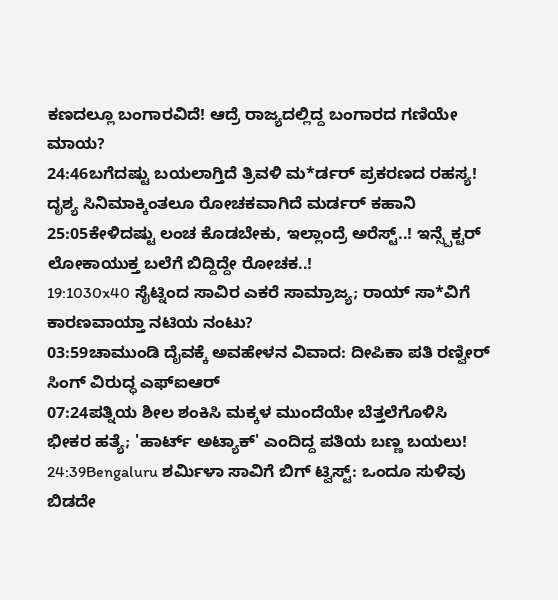ಕಣದಲ್ಲೂ ಬಂಗಾರವಿದೆ! ಆದ್ರೆ ರಾಜ್ಯದಲ್ಲಿದ್ದ ಬಂಗಾರದ ಗಣಿಯೇ ಮಾಯ?
24:46ಬಗೆದಷ್ಟು ಬಯಲಾಗ್ತಿದೆ ತ್ರಿವಳಿ ಮ*ರ್ಡರ್ ಪ್ರಕರಣದ ರಹಸ್ಯ! ದೃಶ್ಯ ಸಿನಿಮಾಕ್ಕಿಂತಲೂ ರೋಚಕವಾಗಿದೆ ಮರ್ಡರ್ ಕಹಾನಿ
25:05ಕೇಳಿದಷ್ಟು ಲಂಚ ಕೊಡಬೇಕು, ಇಲ್ಲಾಂದ್ರೆ ಅರೆಸ್ಟ್..! ಇನ್ಸ್ಪೆಕ್ಟರ್ ಲೋಕಾಯುಕ್ತ ಬಲೆಗೆ ಬಿದ್ದಿದ್ದೇ ರೋಚಕ..!
19:1030x40 ಸೈಟ್ನಿಂದ ಸಾವಿರ ಎಕರೆ ಸಾಮ್ರಾಜ್ಯ; ರಾಯ್ ಸಾ*ವಿಗೆ ಕಾರಣವಾಯ್ತಾ ನಟಿಯ ನಂಟು?
03:59ಚಾಮುಂಡಿ ದೈವಕ್ಕೆ ಅವಹೇಳನ ವಿವಾದ: ದೀಪಿಕಾ ಪತಿ ರಣ್ವೀರ್ ಸಿಂಗ್ ವಿರುದ್ಧ ಎಫ್‌ಐಆರ್
07:24ಪತ್ನಿಯ ಶೀಲ ಶಂಕಿಸಿ ಮಕ್ಕಳ ಮುಂದೆಯೇ ಬೆತ್ತಲೆಗೊಳಿಸಿ ಭೀಕರ ಹತ್ಯೆ; 'ಹಾರ್ಟ್ ಅಟ್ಯಾಕ್' ಎಂದಿದ್ದ ಪತಿಯ ಬಣ್ಣ ಬಯಲು!
24:39Bengaluru ಶರ್ಮಿಳಾ ಸಾವಿಗೆ ಬಿಗ್ ಟ್ವಿಸ್ಟ್: ಒಂದೂ ಸುಳಿವು ಬಿಡದೇ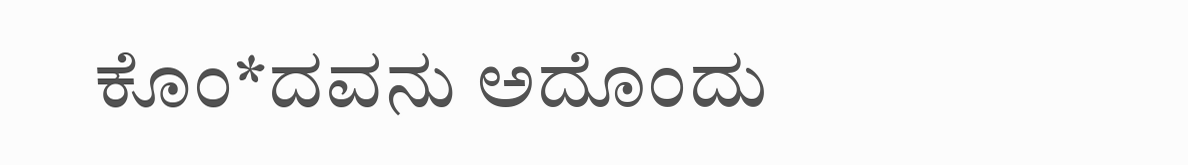ಕೊಂ*ದವನು ಅದೊಂದು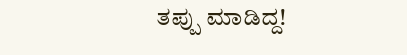ತಪ್ಪು ಮಾಡಿದ್ದ!